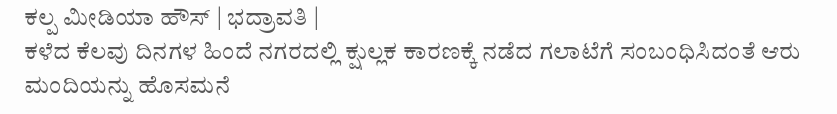ಕಲ್ಪ ಮೀಡಿಯಾ ಹೌಸ್ | ಭದ್ರಾವತಿ |
ಕಳೆದ ಕೆಲವು ದಿನಗಳ ಹಿಂದೆ ನಗರದಲ್ಲಿ ಕ್ಷುಲ್ಲಕ ಕಾರಣಕ್ಕೆ ನಡೆದ ಗಲಾಟೆಗೆ ಸಂಬಂಧಿಸಿದಂತೆ ಆರು ಮಂದಿಯನ್ನು ಹೊಸಮನೆ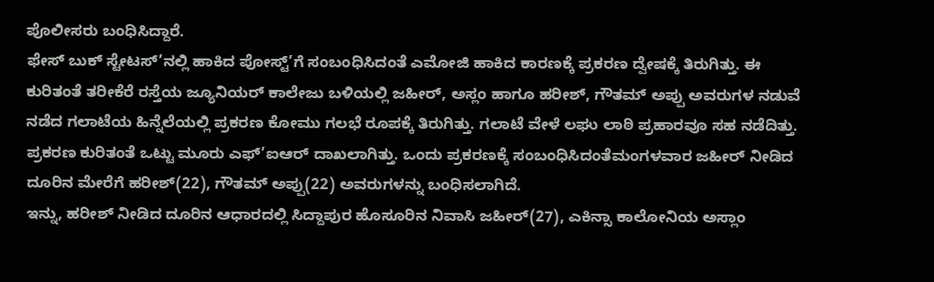ಪೊಲೀಸರು ಬಂಧಿಸಿದ್ದಾರೆ.
ಫೇಸ್ ಬುಕ್ ಸ್ಟೇಟಸ್’ನಲ್ಲಿ ಹಾಕಿದ ಪೋಸ್ಟ್’ಗೆ ಸಂಬಂಧಿಸಿದಂತೆ ಎಮೋಜಿ ಹಾಕಿದ ಕಾರಣಕ್ಕೆ ಪ್ರಕರಣ ದ್ವೇಷಕ್ಕೆ ತಿರುಗಿತ್ತು. ಈ ಕುರಿತಂತೆ ತರೀಕೆರೆ ರಸ್ತೆಯ ಜ್ಯೂನಿಯರ್ ಕಾಲೇಜು ಬಳಿಯಲ್ಲಿ ಜಹೀರ್, ಅಸ್ಲಂ ಹಾಗೂ ಹರೀಶ್, ಗೌತಮ್ ಅಪ್ಪು ಅವರುಗಳ ನಡುವೆ ನಡೆದ ಗಲಾಟೆಯ ಹಿನ್ನೆಲೆಯಲ್ಲಿ ಪ್ರಕರಣ ಕೋಮು ಗಲಭೆ ರೂಪಕ್ಕೆ ತಿರುಗಿತ್ತು. ಗಲಾಟೆ ವೇಳೆ ಲಘು ಲಾಠಿ ಪ್ರಹಾರವೂ ಸಹ ನಡೆದಿತ್ತು.
ಪ್ರಕರಣ ಕುರಿತಂತೆ ಒಟ್ಟು ಮೂರು ಎಫ್’ಐಆರ್ ದಾಖಲಾಗಿತ್ತು. ಒಂದು ಪ್ರಕರಣಕ್ಕೆ ಸಂಬಂಧಿಸಿದಂತೆಮಂಗಳವಾರ ಜಹೀರ್ ನೀಡಿದ ದೂರಿನ ಮೇರೆಗೆ ಹರೀಶ್(22), ಗೌತಮ್ ಅಪ್ಪು(22) ಅವರುಗಳನ್ನು ಬಂಧಿಸಲಾಗಿದೆ.
ಇನ್ನು, ಹರೀಶ್ ನೀಡಿದ ದೂರಿನ ಆಧಾರದಲ್ಲಿ ಸಿದ್ದಾಪುರ ಹೊಸೂರಿನ ನಿವಾಸಿ ಜಹೀರ್(27), ಎಕಿನ್ಸಾ ಕಾಲೋನಿಯ ಅಸ್ಲಾಂ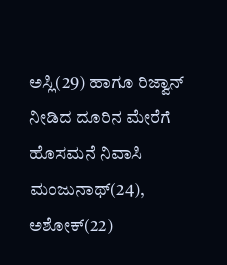ಅಸ್ಲಿ(29) ಹಾಗೂ ರಿಜ್ವಾನ್ ನೀಡಿದ ದೂರಿನ ಮೇರೆಗೆ ಹೊಸಮನೆ ನಿವಾಸಿ ಮಂಜುನಾಥ್(24), ಅಶೋಕ್(22)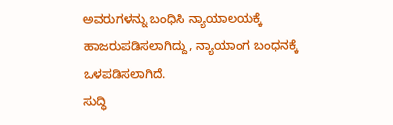ಅವರುಗಳನ್ನು ಬಂಧಿಸಿ ನ್ಯಾಯಾಲಯಕ್ಕೆ ಹಾಜರುಪಡಿಸಲಾಗಿದ್ದು, ನ್ಯಾಯಾಂಗ ಬಂಧನಕ್ಕೆ ಒಳಪಡಿಸಲಾಗಿದೆ.
ಸುದ್ಧಿ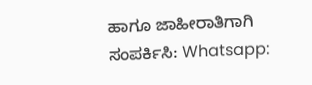ಹಾಗೂ ಜಾಹೀರಾತಿಗಾಗಿ ಸಂಪರ್ಕಿಸಿ: Whatsapp: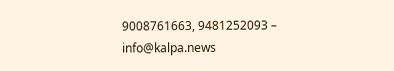9008761663, 9481252093 – info@kalpa.news